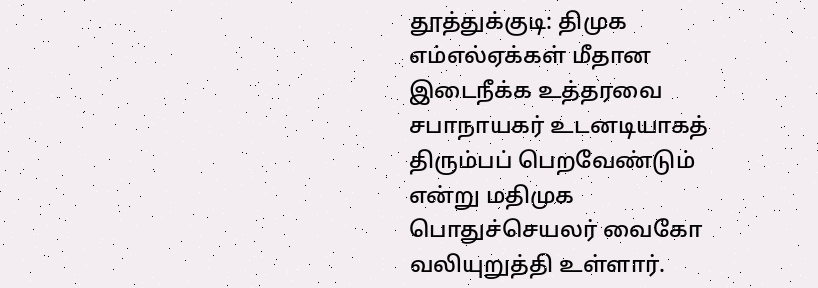தூத்துக்குடி: திமுக எம்எல்ஏக்கள் மீதான இடைநீக்க உத்தரவை சபாநாயகர் உடனடியாகத் திரும்பப் பெறவேண்டும் என்று மதிமுக பொதுச்செயலர் வைகோ வலியுறுத்தி உள்ளார்.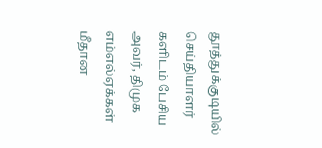தூத்துக்குடியில் செய்தியாளர் களிடம் பேசிய அவர், திமுக எம்எல்ஏக்கள் மீதான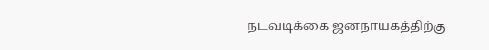நடவடிக்கை ஜனநாயகத்திற்கு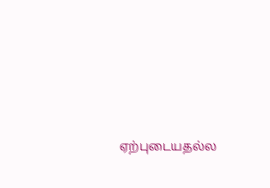ஏற்புடையதல்ல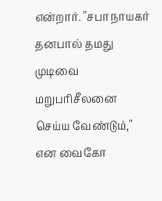என்றார். "சபாநாயகர் தனபால் தமது முடிவை மறுபரிசீலனை செய்ய வேண்டும்," என வைகோ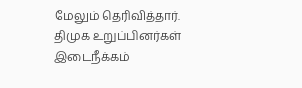மேலும் தெரிவித்தார்.
திமுக உறுப்பினர்கள் இடைநீக்கம்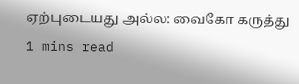ஏற்புடையது அல்ல: வைகோ கருத்து
1 mins read